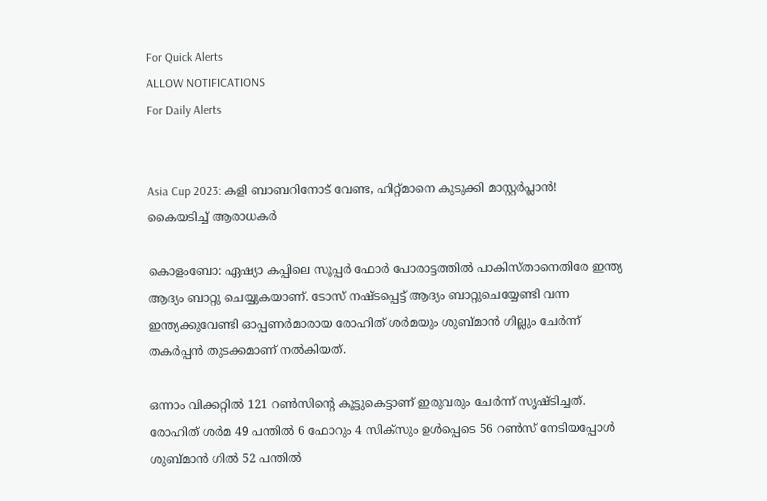For Quick Alerts
ALLOW NOTIFICATIONS
For Daily Alerts


Asia Cup 2023: കളി ബാബറിനോട് വേണ്ട, ഹിറ്റ്മാനെ കുടുക്കി മാസ്റ്റര്‍പ്ലാന്‍! കൈയടിച്ച് ആരാധകര്‍

കൊളംബോ: ഏഷ്യാ കപ്പിലെ സൂപ്പര്‍ ഫോര്‍ പോരാട്ടത്തില്‍ പാകിസ്താനെതിരേ ഇന്ത്യ ആദ്യം ബാറ്റു ചെയ്യുകയാണ്. ടോസ് നഷ്ടപ്പെട്ട് ആദ്യം ബാറ്റുചെയ്യേണ്ടി വന്ന ഇന്ത്യക്കുവേണ്ടി ഓപ്പണര്‍മാരായ രോഹിത് ശര്‍മയും ശുബ്മാന്‍ ഗില്ലും ചേര്‍ന്ന് തകര്‍പ്പന്‍ തുടക്കമാണ് നല്‍കിയത്.

ഒന്നാം വിക്കറ്റില്‍ 121 റണ്‍സിന്റെ കൂട്ടുകെട്ടാണ് ഇരുവരും ചേര്‍ന്ന് സൃഷ്ടിച്ചത്. രോഹിത് ശര്‍മ 49 പന്തില്‍ 6 ഫോറും 4 സിക്‌സും ഉള്‍പ്പെടെ 56 റണ്‍സ് നേടിയപ്പോള്‍ ശുബ്മാന്‍ ഗില്‍ 52 പന്തില്‍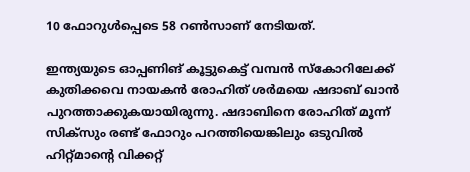10 ഫോറുള്‍പ്പെടെ 58 റണ്‍സാണ് നേടിയത്.

ഇന്ത്യയുടെ ഓപ്പണിങ് കൂട്ടുകെട്ട് വമ്പന്‍ സ്‌കോറിലേക്ക് കുതിക്കവെ നായകന്‍ രോഹിത് ശര്‍മയെ ഷദാബ് ഖാന്‍ പുറത്താക്കുകയായിരുന്നു. ഷദാബിനെ രോഹിത് മൂന്ന് സിക്‌സും രണ്ട് ഫോറും പറത്തിയെങ്കിലും ഒടുവില്‍ ഹിറ്റ്മാന്റെ വിക്കറ്റ്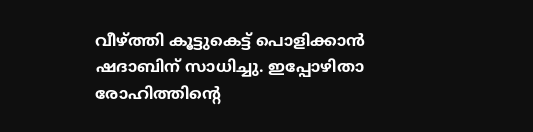വീഴ്ത്തി കൂട്ടുകെട്ട് പൊളിക്കാന്‍ ഷദാബിന് സാധിച്ചു. ഇപ്പോഴിതാ രോഹിത്തിന്റെ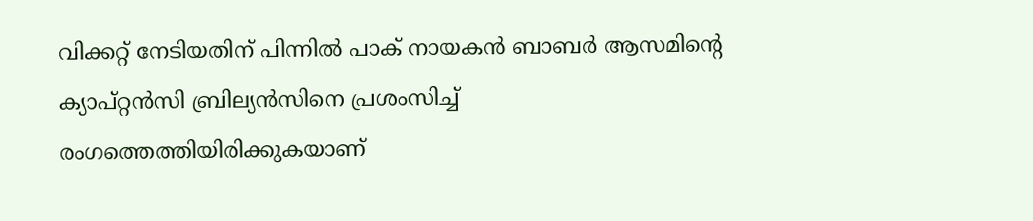വിക്കറ്റ് നേടിയതിന് പിന്നില്‍ പാക് നായകന്‍ ബാബര്‍ ആസമിന്റെ ക്യാപ്റ്റന്‍സി ബ്രില്യന്‍സിനെ പ്രശംസിച്ച് രംഗത്തെത്തിയിരിക്കുകയാണ്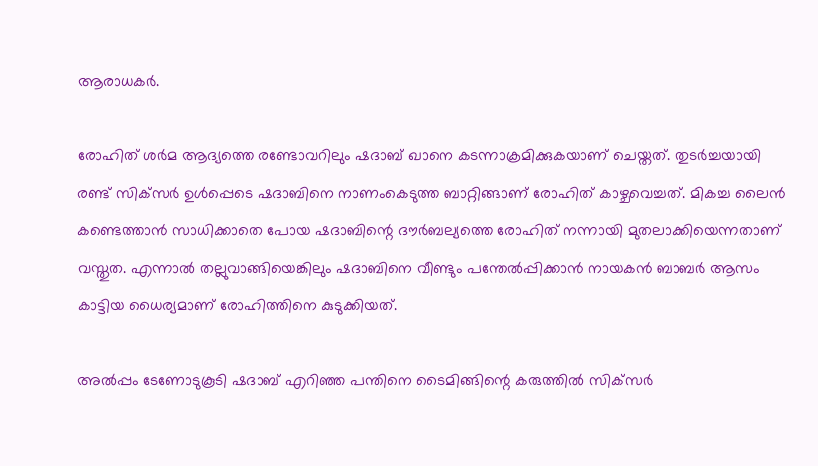ആരാധകര്‍.

രോഹിത് ശര്‍മ ആദ്യത്തെ രണ്ടോവറിലും ഷദാബ് ഖാനെ കടന്നാക്രമിക്കുകയാണ് ചെയ്തത്. തുടര്‍ച്ചയായി രണ്ട് സിക്‌സര്‍ ഉള്‍പ്പെടെ ഷദാബിനെ നാണംകെടുത്ത ബാറ്റിങ്ങാണ് രോഹിത് കാഴ്ചവെച്ചത്. മികച്ച ലൈന്‍ കണ്ടെത്താന്‍ സാധിക്കാതെ പോയ ഷദാബിന്റെ ദൗര്‍ബല്യത്തെ രോഹിത് നന്നായി മുതലാക്കിയെന്നതാണ് വസ്തുത. എന്നാല്‍ തല്ലുവാങ്ങിയെങ്കിലും ഷദാബിനെ വീണ്ടും പന്തേല്‍പ്പിക്കാന്‍ നായകന്‍ ബാബര്‍ ആസം കാട്ടിയ ധൈര്യമാണ് രോഹിത്തിനെ കുടുക്കിയത്.

അല്‍പ്പം ടേണോടുകൂടി ഷദാബ് എറിഞ്ഞ പന്തിനെ ടൈമിങ്ങിന്റെ കരുത്തില്‍ സിക്‌സര്‍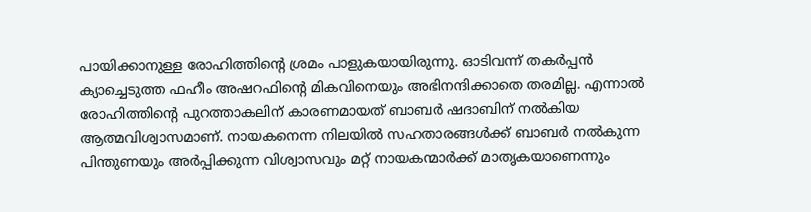പായിക്കാനുള്ള രോഹിത്തിന്റെ ശ്രമം പാളുകയായിരുന്നു. ഓടിവന്ന് തകര്‍പ്പന്‍ ക്യാച്ചെടുത്ത ഫഹീം അഷറഫിന്റെ മികവിനെയും അഭിനന്ദിക്കാതെ തരമില്ല. എന്നാല്‍ രോഹിത്തിന്റെ പുറത്താകലിന് കാരണമായത് ബാബര്‍ ഷദാബിന് നല്‍കിയ ആത്മവിശ്വാസമാണ്. നായകനെന്ന നിലയില്‍ സഹതാരങ്ങള്‍ക്ക് ബാബര്‍ നല്‍കുന്ന പിന്തുണയും അര്‍പ്പിക്കുന്ന വിശ്വാസവും മറ്റ് നായകന്മാര്‍ക്ക് മാതൃകയാണെന്നും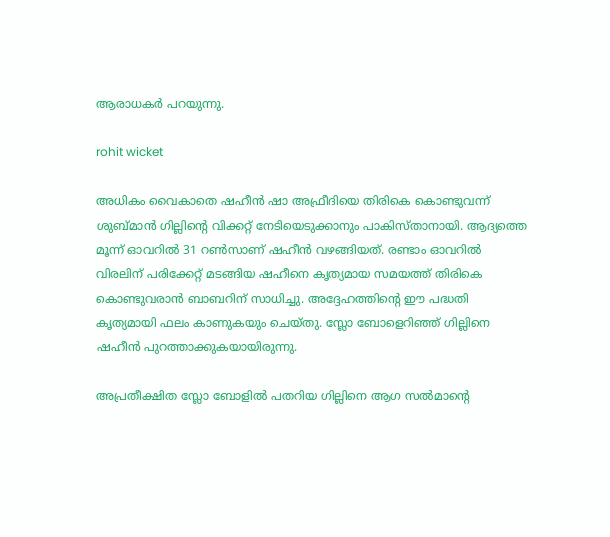ആരാധകര്‍ പറയുന്നു.

rohit wicket

അധികം വൈകാതെ ഷഹീന്‍ ഷാ അഫ്രീദിയെ തിരികെ കൊണ്ടുവന്ന് ശുബ്മാന്‍ ഗില്ലിന്റെ വിക്കറ്റ് നേടിയെടുക്കാനും പാകിസ്താനായി. ആദ്യത്തെ മൂന്ന് ഓവറില്‍ 31 റണ്‍സാണ് ഷഹീന്‍ വഴങ്ങിയത്. രണ്ടാം ഓവറില്‍ വിരലിന് പരിക്കേറ്റ് മടങ്ങിയ ഷഹീനെ കൃത്യമായ സമയത്ത് തിരികെ കൊണ്ടുവരാന്‍ ബാബറിന് സാധിച്ചു. അദ്ദേഹത്തിന്റെ ഈ പദ്ധതി കൃത്യമായി ഫലം കാണുകയും ചെയ്തു. സ്ലോ ബോളെറിഞ്ഞ് ഗില്ലിനെ ഷഹീന്‍ പുറത്താക്കുകയായിരുന്നു.

അപ്രതീക്ഷിത സ്ലോ ബോളില്‍ പതറിയ ഗില്ലിനെ ആഗ സല്‍മാന്റെ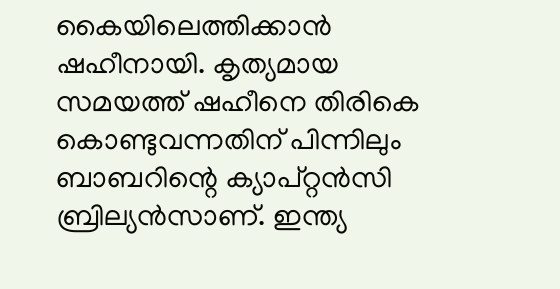കൈയിലെത്തിക്കാന്‍ ഷഹീനായി. കൃത്യമായ സമയത്ത് ഷഹീനെ തിരികെ കൊണ്ടുവന്നതിന് പിന്നിലും ബാബറിന്റെ ക്യാപ്റ്റന്‍സി ബ്രില്യന്‍സാണ്. ഇന്ത്യ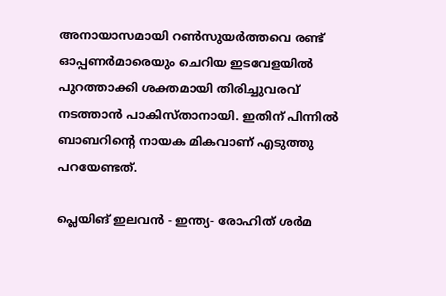അനായാസമായി റണ്‍സുയര്‍ത്തവെ രണ്ട് ഓപ്പണര്‍മാരെയും ചെറിയ ഇടവേളയില്‍ പുറത്താക്കി ശക്തമായി തിരിച്ചുവരവ് നടത്താന്‍ പാകിസ്താനായി. ഇതിന് പിന്നില്‍ ബാബറിന്റെ നായക മികവാണ് എടുത്തു പറയേണ്ടത്.

പ്ലെയിങ് ഇലവന്‍ - ഇന്ത്യ- രോഹിത് ശര്‍മ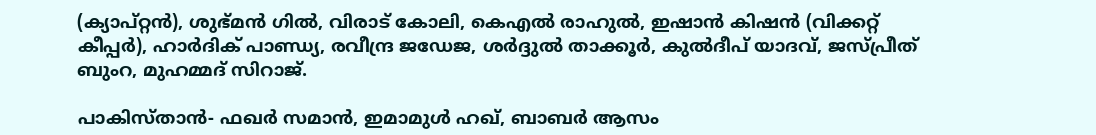(ക്യാപ്റ്റന്‍), ശുഭ്മന്‍ ഗില്‍, വിരാട് കോലി, കെഎല്‍ രാഹുല്‍, ഇഷാന്‍ കിഷന്‍ (വിക്കറ്റ് കീപ്പര്‍), ഹാര്‍ദിക് പാണ്ഡ്യ, രവീന്ദ്ര ജഡേജ, ശര്‍ദ്ദുല്‍ താക്കൂര്‍, കുല്‍ദീപ് യാദവ്, ജസ്പ്രീത് ബുംറ, മുഹമ്മദ് സിറാജ്.

പാകിസ്താന്‍- ഫഖര്‍ സമാന്‍, ഇമാമുള്‍ ഹഖ്, ബാബര്‍ ആസം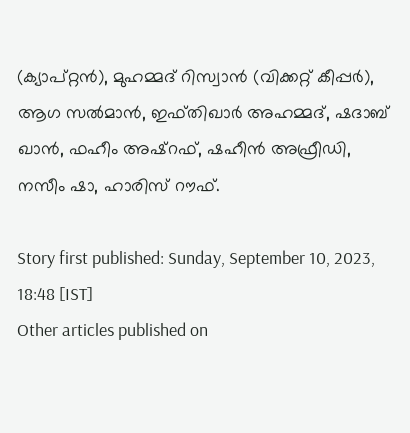(ക്യാപ്റ്റന്‍), മുഹമ്മദ് റിസ്വാന്‍ (വിക്കറ്റ് കീപ്പര്‍), ആഗ സല്‍മാന്‍, ഇഫ്തിഖാര്‍ അഹമ്മദ്, ഷദാബ് ഖാന്‍, ഫഹീം അഷ്റഫ്, ഷഹീന്‍ അഫ്രീഡി, നസീം ഷാ, ഹാരിസ് റൗഫ്.

Story first published: Sunday, September 10, 2023, 18:48 [IST]
Other articles published on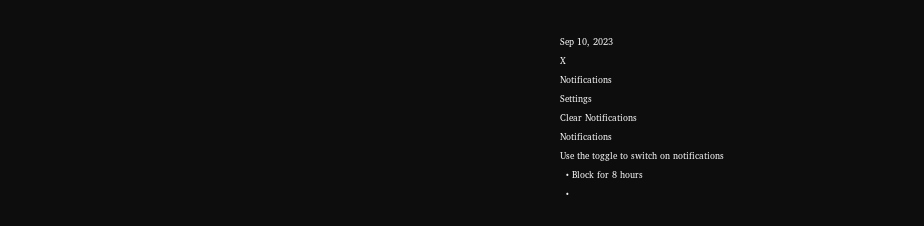Sep 10, 2023
X
Notifications
Settings
Clear Notifications
Notifications
Use the toggle to switch on notifications
  • Block for 8 hours
  •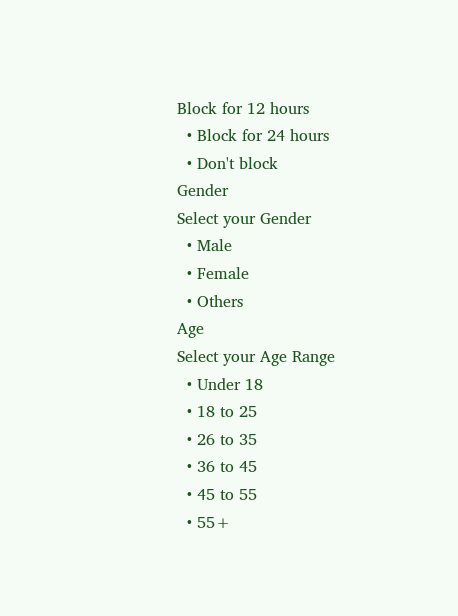Block for 12 hours
  • Block for 24 hours
  • Don't block
Gender
Select your Gender
  • Male
  • Female
  • Others
Age
Select your Age Range
  • Under 18
  • 18 to 25
  • 26 to 35
  • 36 to 45
  • 45 to 55
  • 55+